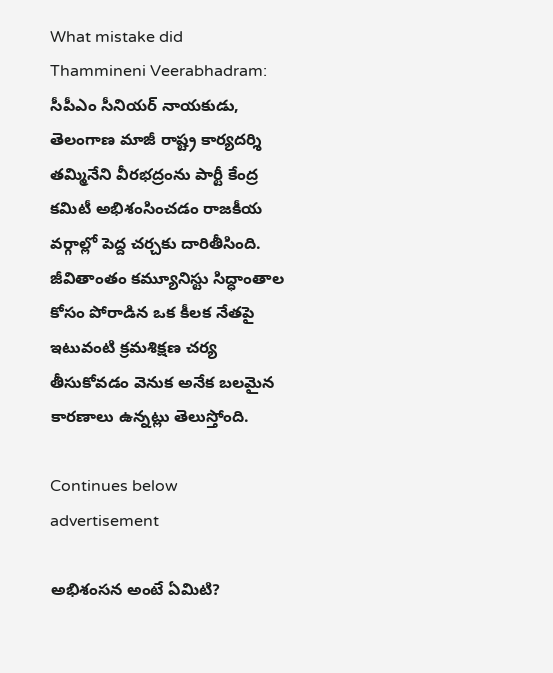What mistake did  Thammineni Veerabhadram: సీపీఎం సీనియర్ నాయకుడు, తెలంగాణ మాజీ రాష్ట్ర కార్యదర్శి తమ్మినేని వీరభద్రంను పార్టీ కేంద్ర కమిటీ అభిశంసించడం రాజకీయ వర్గాల్లో పెద్ద చర్చకు దారితీసింది. జీవితాంతం కమ్యూనిస్టు సిద్ధాంతాల కోసం పోరాడిన ఒక కీలక నేతపై ఇటువంటి క్రమశిక్షణ చర్య తీసుకోవడం వెనుక అనేక బలమైన కారణాలు ఉన్నట్లు తెలుస్తోంది.

Continues below advertisement

అభిశంసన అంటే ఏమిటి?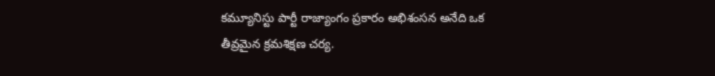కమ్యూనిస్టు పార్టీ రాజ్యాంగం ప్రకారం అభిశంసన అనేది ఒక తీవ్రమైన క్రమశిక్షణ చర్య.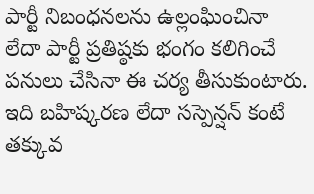పార్టీ నిబంధనలను ఉల్లంఘించినా లేదా పార్టీ ప్రతిష్ఠకు భంగం కలిగించే పనులు చేసినా ఈ చర్య తీసుకుంటారు. ఇది బహిష్కరణ లేదా సస్పెన్షన్ కంటే తక్కువ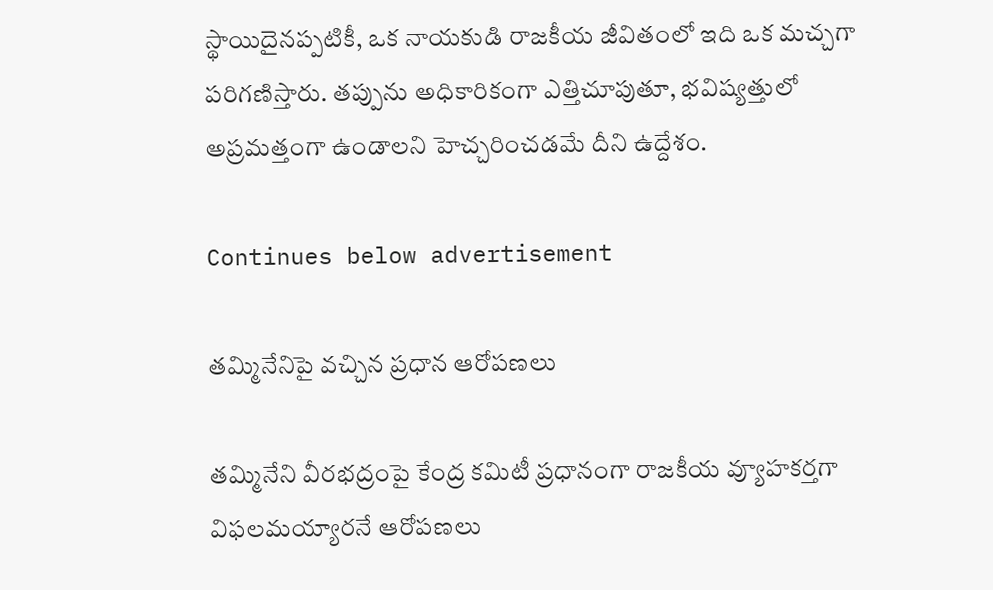స్థాయిదైనప్పటికీ, ఒక నాయకుడి రాజకీయ జీవితంలో ఇది ఒక మచ్చగా పరిగణిస్తారు. తప్పును అధికారికంగా ఎత్తిచూపుతూ, భవిష్యత్తులో అప్రమత్తంగా ఉండాలని హెచ్చరించడమే దీని ఉద్దేశం.

Continues below advertisement

తమ్మినేనిపై వచ్చిన ప్రధాన ఆరోపణలు

తమ్మినేని వీరభద్రంపై కేంద్ర కమిటీ ప్రధానంగా రాజకీయ వ్యూహకర్తగా విఫలమయ్యారనే ఆరోపణలు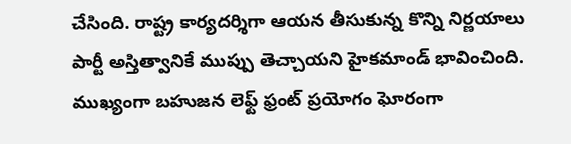చేసింది. రాష్ట్ర కార్యదర్శిగా ఆయన తీసుకున్న కొన్ని నిర్ణయాలు పార్టీ అస్తిత్వానికే ముప్పు తెచ్చాయని హైకమాండ్ భావించింది. ముఖ్యంగా బహుజన లెఫ్ట్ ఫ్రంట్ ప్రయోగం ఘోరంగా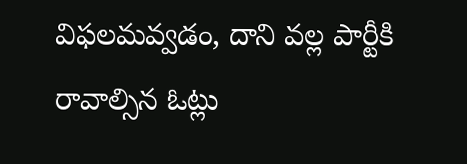విఫలమవ్వడం, దాని వల్ల పార్టీకి రావాల్సిన ఓట్లు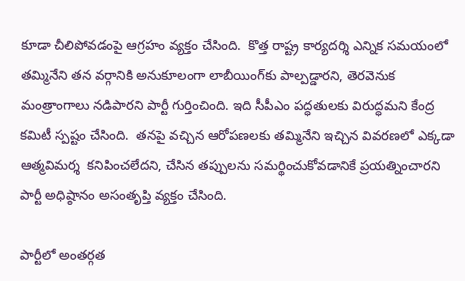కూడా చీలిపోవడంపై ఆగ్రహం వ్యక్తం చేసింది.  కొత్త రాష్ట్ర కార్యదర్శి ఎన్నిక సమయంలో తమ్మినేని తన వర్గానికి అనుకూలంగా లాబీయింగ్‌కు పాల్పడ్డారని, తెరవెనుక మంత్రాంగాలు నడిపారని పార్టీ గుర్తించింది. ఇది సీపీఎం పద్ధతులకు విరుద్ధమని కేంద్ర కమిటీ స్పష్టం చేసింది.  తనపై వచ్చిన ఆరోపణలకు తమ్మినేని ఇచ్చిన వివరణలో ఎక్కడా  ఆత్మవిమర్శ  కనిపించలేదని, చేసిన తప్పులను సమర్థించుకోవడానికే ప్రయత్నించారని పార్టీ అధిష్ఠానం అసంతృప్తి వ్యక్తం చేసింది.

పార్టీలో అంతర్గత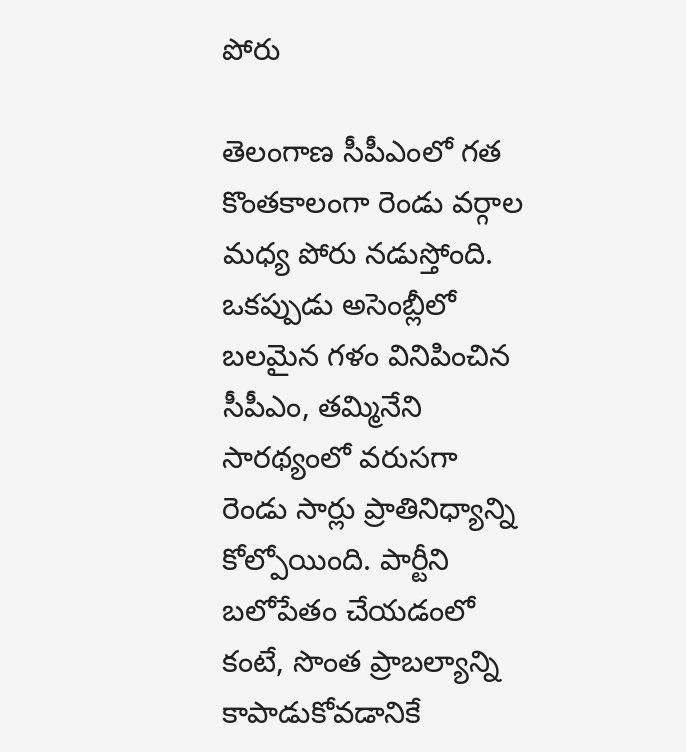పోరు

తెలంగాణ సీపీఎంలో గత కొంతకాలంగా రెండు వర్గాల మధ్య పోరు నడుస్తోంది. ఒకప్పుడు అసెంబ్లీలో బలమైన గళం వినిపించిన సీపీఎం, తమ్మినేని సారథ్యంలో వరుసగా రెండు సార్లు ప్రాతినిధ్యాన్ని కోల్పోయింది. పార్టీని బలోపేతం చేయడంలో కంటే, సొంత ప్రాబల్యాన్ని కాపాడుకోవడానికే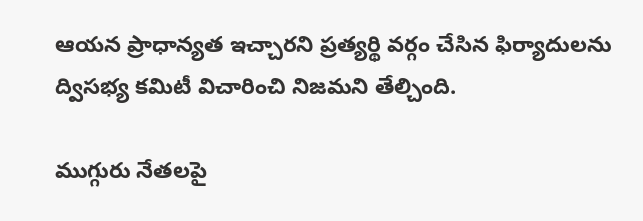ఆయన ప్రాధాన్యత ఇచ్చారని ప్రత్యర్థి వర్గం చేసిన ఫిర్యాదులను ద్విసభ్య కమిటీ విచారించి నిజమని తేల్చింది.

ముగ్గురు నేతలపై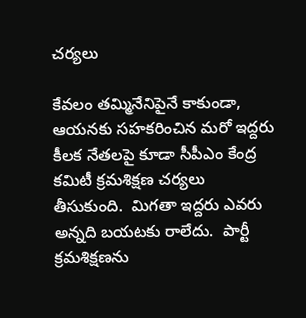చర్యలు

కేవలం తమ్మినేనిపైనే కాకుండా, ఆయనకు సహకరించిన మరో ఇద్దరు కీలక నేతలపై కూడా సీపీఎం కేంద్ర కమిటీ క్రమశిక్షణ చర్యలు తీసుకుంది.  మిగతా ఇద్దరు ఎవరు అన్నది బయటకు రాలేదు.  పార్టీ క్రమశిక్షణను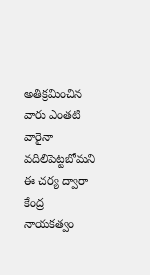అతిక్రమించిన వారు ఎంతటి వారైనా వదిలిపెట్టబోమని ఈ చర్య ద్వారా కేంద్ర నాయకత్వం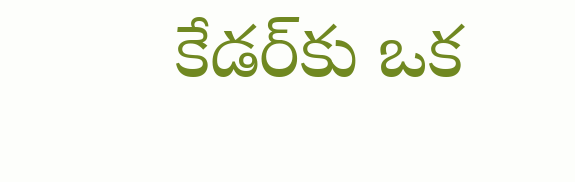కేడర్‌కు ఒక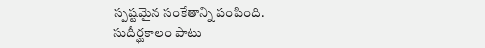స్పష్టమైన సంకేతాన్ని పంపింది. సుదీర్ఘకాలం పాటు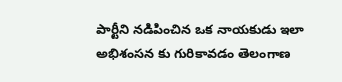పార్టీని నడిపించిన ఒక నాయకుడు ఇలా  అభిశంసన కు గురికావడం తెలంగాణ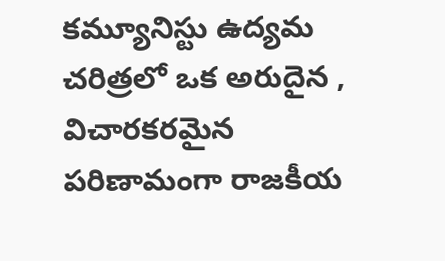కమ్యూనిస్టు ఉద్యమ చరిత్రలో ఒక అరుదైన ,  విచారకరమైన పరిణామంగా రాజకీయ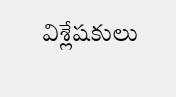విశ్లేషకులు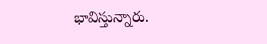భావిస్తున్నారు.